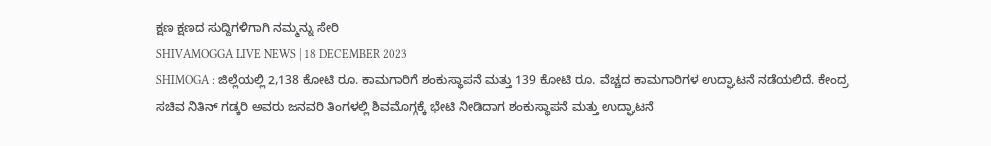ಕ್ಷಣ ಕ್ಷಣದ ಸುದ್ದಿಗಳಿಗಾಗಿ ನಮ್ಮನ್ನು ಸೇರಿ
SHIVAMOGGA LIVE NEWS | 18 DECEMBER 2023
SHIMOGA : ಜಿಲ್ಲೆಯಲ್ಲಿ 2,138 ಕೋಟಿ ರೂ. ಕಾಮಗಾರಿಗೆ ಶಂಕುಸ್ಥಾಪನೆ ಮತ್ತು 139 ಕೋಟಿ ರೂ. ವೆಚ್ಚದ ಕಾಮಗಾರಿಗಳ ಉದ್ಘಾಟನೆ ನಡೆಯಲಿದೆ. ಕೇಂದ್ರ ಸಚಿವ ನಿತಿನ್ ಗಡ್ಕರಿ ಅವರು ಜನವರಿ ತಿಂಗಳಲ್ಲಿ ಶಿವಮೊಗ್ಗಕ್ಕೆ ಭೇಟಿ ನೀಡಿದಾಗ ಶಂಕುಸ್ಥಾಪನೆ ಮತ್ತು ಉದ್ಘಾಟನೆ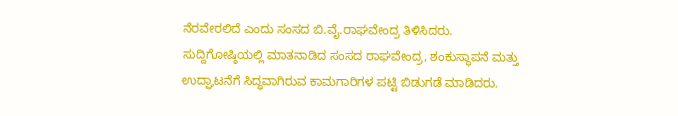ನೆರವೇರಲಿದೆ ಎಂದು ಸಂಸದ ಬಿ.ವೈ.ರಾಘವೇಂದ್ರ ತಿಳಿಸಿದರು.
ಸುದ್ದಿಗೋಷ್ಠಿಯಲ್ಲಿ ಮಾತನಾಡಿದ ಸಂಸದ ರಾಘವೇಂದ್ರ, ಶಂಕುಸ್ಥಾಪನೆ ಮತ್ತು ಉದ್ಘಾಟನೆಗೆ ಸಿದ್ಧವಾಗಿರುವ ಕಾಮಗಾರಿಗಳ ಪಟ್ಟಿ ಬಿಡುಗಡೆ ಮಾಡಿದರು.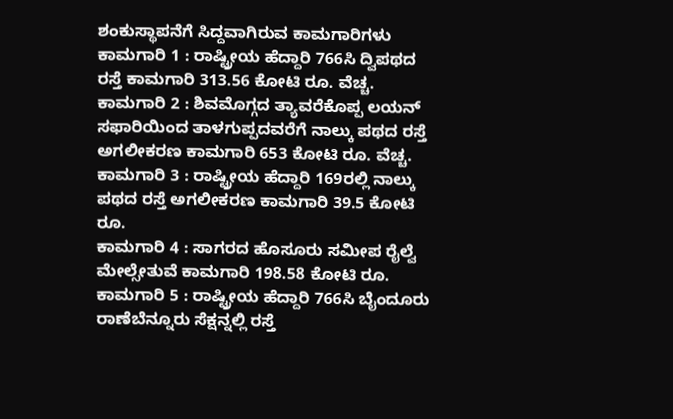ಶಂಕುಸ್ಥಾಪನೆಗೆ ಸಿದ್ದವಾಗಿರುವ ಕಾಮಗಾರಿಗಳು
ಕಾಮಗಾರಿ 1 : ರಾಷ್ಟ್ರೀಯ ಹೆದ್ದಾರಿ 766ಸಿ ದ್ವಿಪಥದ ರಸ್ತೆ ಕಾಮಗಾರಿ 313.56 ಕೋಟಿ ರೂ. ವೆಚ್ಚ.
ಕಾಮಗಾರಿ 2 : ಶಿವಮೊಗ್ಗದ ತ್ಯಾವರೆಕೊಪ್ಪ ಲಯನ್ ಸಫಾರಿಯಿಂದ ತಾಳಗುಪ್ಪದವರೆಗೆ ನಾಲ್ಕು ಪಥದ ರಸ್ತೆ ಅಗಲೀಕರಣ ಕಾಮಗಾರಿ 653 ಕೋಟಿ ರೂ. ವೆಚ್ಚ.
ಕಾಮಗಾರಿ 3 : ರಾಷ್ಟ್ರೀಯ ಹೆದ್ದಾರಿ 169ರಲ್ಲಿ ನಾಲ್ಕು ಪಥದ ರಸ್ತೆ ಅಗಲೀಕರಣ ಕಾಮಗಾರಿ 39.5 ಕೋಟಿ ರೂ.
ಕಾಮಗಾರಿ 4 : ಸಾಗರದ ಹೊಸೂರು ಸಮೀಪ ರೈಲ್ವೆ ಮೇಲ್ಸೇತುವೆ ಕಾಮಗಾರಿ 198.58 ಕೋಟಿ ರೂ.
ಕಾಮಗಾರಿ 5 : ರಾಷ್ಟ್ರೀಯ ಹೆದ್ದಾರಿ 766ಸಿ ಬೈಂದೂರು ರಾಣೆಬೆನ್ನೂರು ಸೆಕ್ಷನ್ನಲ್ಲಿ ರಸ್ತೆ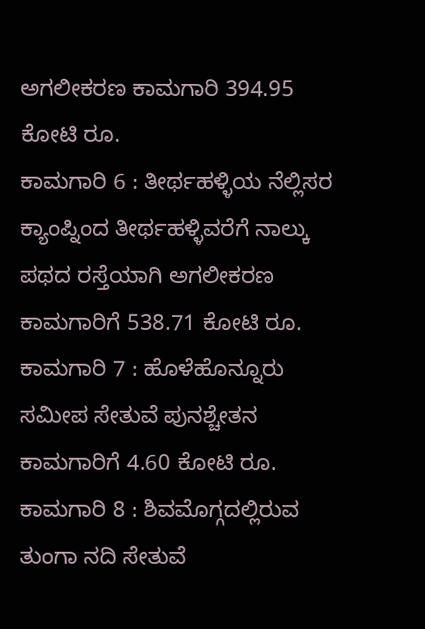ಅಗಲೀಕರಣ ಕಾಮಗಾರಿ 394.95 ಕೋಟಿ ರೂ.
ಕಾಮಗಾರಿ 6 : ತೀರ್ಥಹಳ್ಳಿಯ ನೆಲ್ಲಿಸರ ಕ್ಯಾಂಪ್ನಿಂದ ತೀರ್ಥಹಳ್ಳಿವರೆಗೆ ನಾಲ್ಕು ಪಥದ ರಸ್ತೆಯಾಗಿ ಅಗಲೀಕರಣ ಕಾಮಗಾರಿಗೆ 538.71 ಕೋಟಿ ರೂ.
ಕಾಮಗಾರಿ 7 : ಹೊಳೆಹೊನ್ನೂರು ಸಮೀಪ ಸೇತುವೆ ಪುನಶ್ಚೇತನ ಕಾಮಗಾರಿಗೆ 4.60 ಕೋಟಿ ರೂ.
ಕಾಮಗಾರಿ 8 : ಶಿವಮೊಗ್ಗದಲ್ಲಿರುವ ತುಂಗಾ ನದಿ ಸೇತುವೆ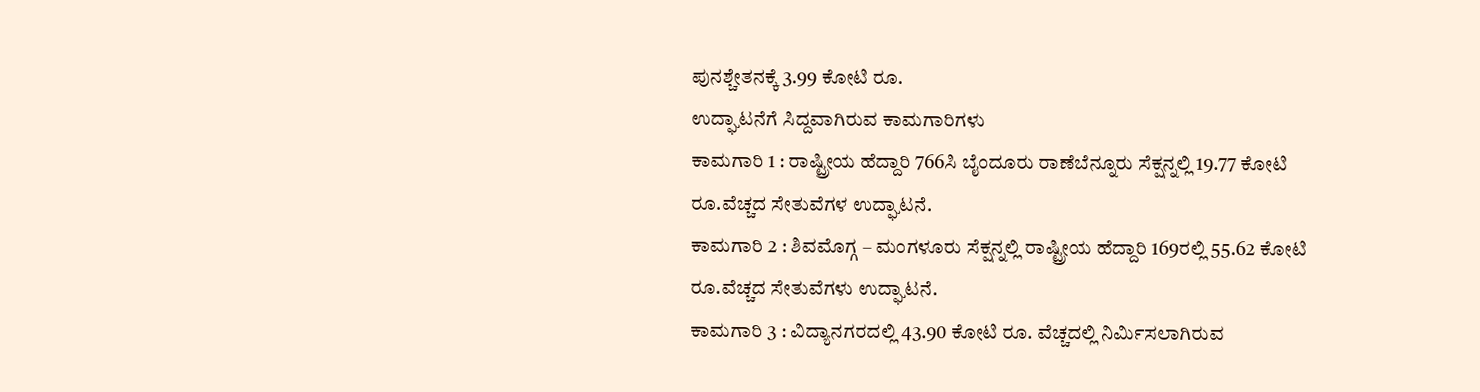ಪುನಶ್ಚೇತನಕ್ಕೆ 3.99 ಕೋಟಿ ರೂ.
ಉದ್ಘಾಟನೆಗೆ ಸಿದ್ದವಾಗಿರುವ ಕಾಮಗಾರಿಗಳು
ಕಾಮಗಾರಿ 1 : ರಾಷ್ಟ್ರೀಯ ಹೆದ್ದಾರಿ 766ಸಿ ಬೈಂದೂರು ರಾಣೆಬೆನ್ನೂರು ಸೆಕ್ಷನ್ನಲ್ಲಿ 19.77 ಕೋಟಿ ರೂ.ವೆಚ್ಚದ ಸೇತುವೆಗಳ ಉದ್ಘಾಟನೆ.
ಕಾಮಗಾರಿ 2 : ಶಿವಮೊಗ್ಗ – ಮಂಗಳೂರು ಸೆಕ್ಷನ್ನಲ್ಲಿ ರಾಷ್ಟ್ರೀಯ ಹೆದ್ದಾರಿ 169ರಲ್ಲಿ 55.62 ಕೋಟಿ ರೂ.ವೆಚ್ಚದ ಸೇತುವೆಗಳು ಉದ್ಘಾಟನೆ.
ಕಾಮಗಾರಿ 3 : ವಿದ್ಯಾನಗರದಲ್ಲಿ 43.90 ಕೋಟಿ ರೂ. ವೆಚ್ಚದಲ್ಲಿ ನಿರ್ಮಿಸಲಾಗಿರುವ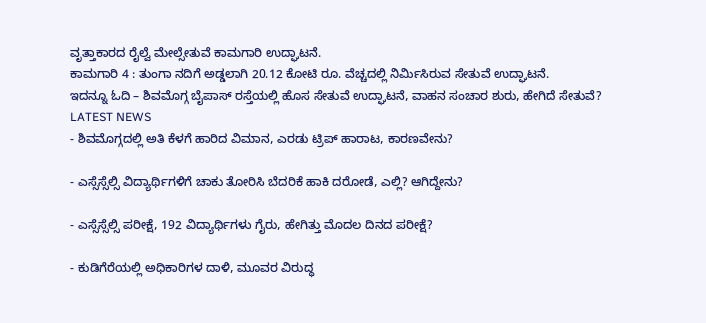ವೃತ್ತಾಕಾರದ ರೈಲ್ವೆ ಮೇಲ್ಸೇತುವೆ ಕಾಮಗಾರಿ ಉದ್ಘಾಟನೆ.
ಕಾಮಗಾರಿ 4 : ತುಂಗಾ ನದಿಗೆ ಅಡ್ಡಲಾಗಿ 20.12 ಕೋಟಿ ರೂ. ವೆಚ್ಚದಲ್ಲಿ ನಿರ್ಮಿಸಿರುವ ಸೇತುವೆ ಉದ್ಘಾಟನೆ.
ಇದನ್ನೂ ಓದಿ – ಶಿವಮೊಗ್ಗ ಬೈಪಾಸ್ ರಸ್ತೆಯಲ್ಲಿ ಹೊಸ ಸೇತುವೆ ಉದ್ಘಾಟನೆ, ವಾಹನ ಸಂಚಾರ ಶುರು, ಹೇಗಿದೆ ಸೇತುವೆ?
LATEST NEWS
- ಶಿವಮೊಗ್ಗದಲ್ಲಿ ಅತಿ ಕೆಳಗೆ ಹಾರಿದ ವಿಮಾನ, ಎರಡು ಟ್ರಿಪ್ ಹಾರಾಟ, ಕಾರಣವೇನು?

- ಎಸ್ಸೆಸ್ಸೆಲ್ಸಿ ವಿದ್ಯಾರ್ಥಿಗಳಿಗೆ ಚಾಕು ತೋರಿಸಿ ಬೆದರಿಕೆ ಹಾಕಿ ದರೋಡೆ, ಎಲ್ಲಿ? ಆಗಿದ್ದೇನು?

- ಎಸ್ಸೆಸ್ಸೆಲ್ಸಿ ಪರೀಕ್ಷೆ, 192 ವಿದ್ಯಾರ್ಥಿಗಳು ಗೈರು, ಹೇಗಿತ್ತು ಮೊದಲ ದಿನದ ಪರೀಕ್ಷೆ?

- ಕುಡಿಗೆರೆಯಲ್ಲಿ ಅಧಿಕಾರಿಗಳ ದಾಳಿ, ಮೂವರ ವಿರುದ್ಧ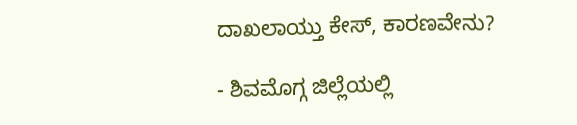ದಾಖಲಾಯ್ತು ಕೇಸ್, ಕಾರಣವೇನು?

- ಶಿವಮೊಗ್ಗ ಜಿಲ್ಲೆಯಲ್ಲಿ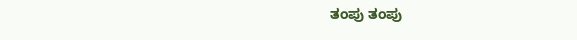ತಂಪು ತಂಪು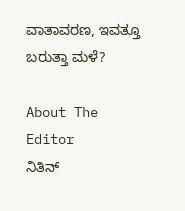ವಾತಾವರಣ, ಇವತ್ತೂ ಬರುತ್ತಾ ಮಳೆ?

About The Editor
ನಿತಿನ್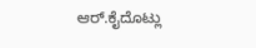ಆರ್.ಕೈದೊಟ್ಲು